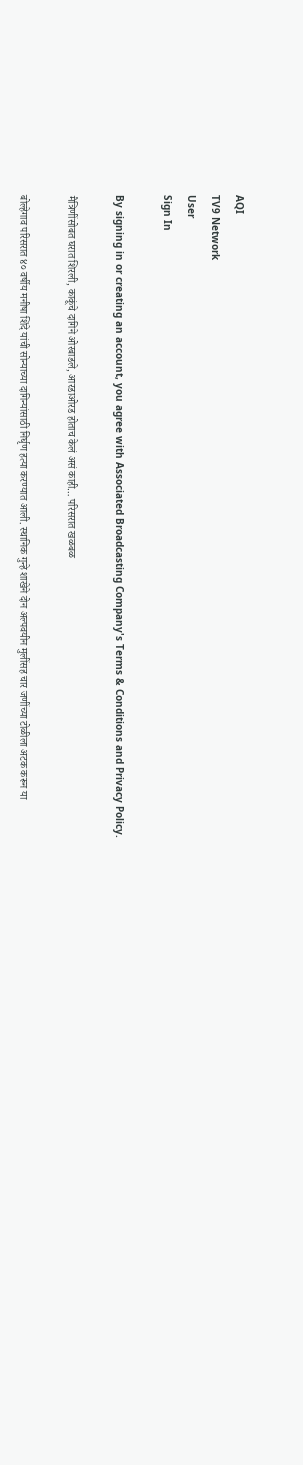AQI
TV9 Network
User
Sign In

By signing in or creating an account, you agree with Associated Broadcasting Company's Terms & Conditions and Privacy Policy.

मैत्रिणींसोबत घरात शिरली, काकूंचे दागिने ओरबाडले, आरडाओरड होताच केलं असं काही… परिसरात खळबळ

बोल्हेगाव परिसरात ४० वर्षीय मनीषा शिंदे यांची सोन्याच्या दागिन्यांसाठी निर्घृण हत्या करण्यात आली. स्थानिक गुन्हे शाखेने दोन अल्पवयीन मुलींसह चार जणींच्या टोळीला अटक करून या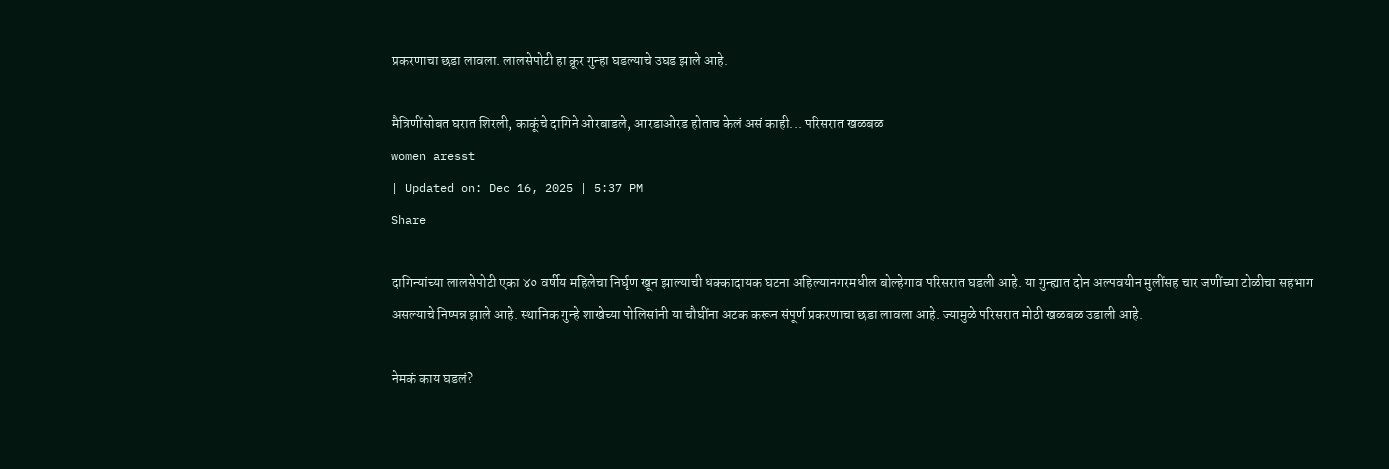प्रकरणाचा छडा लावला. लालसेपोटी हा क्रूर गुन्हा घडल्याचे उघड झाले आहे.

मैत्रिणींसोबत घरात शिरली, काकूंचे दागिने ओरबाडले, आरडाओरड होताच केलं असं काही... परिसरात खळबळ
women aresst
| Updated on: Dec 16, 2025 | 5:37 PM
Share

दागिन्यांच्या लालसेपोटी एका ४० वर्षीय महिलेचा निर्घृण खून झाल्याची धक्कादायक घटना अहिल्यानगरमधील बोल्हेगाव परिसरात घडली आहे. या गुन्ह्यात दोन अल्पवयीन मुलींसह चार जणींच्या टोळीचा सहभाग असल्याचे निष्पन्न झाले आहे. स्थानिक गुन्हे शाखेच्या पोलिसांनी या चौघींना अटक करून संपूर्ण प्रकरणाचा छडा लावला आहे. ज्यामुळे परिसरात मोठी खळबळ उडाली आहे.

नेमकं काय घडलं?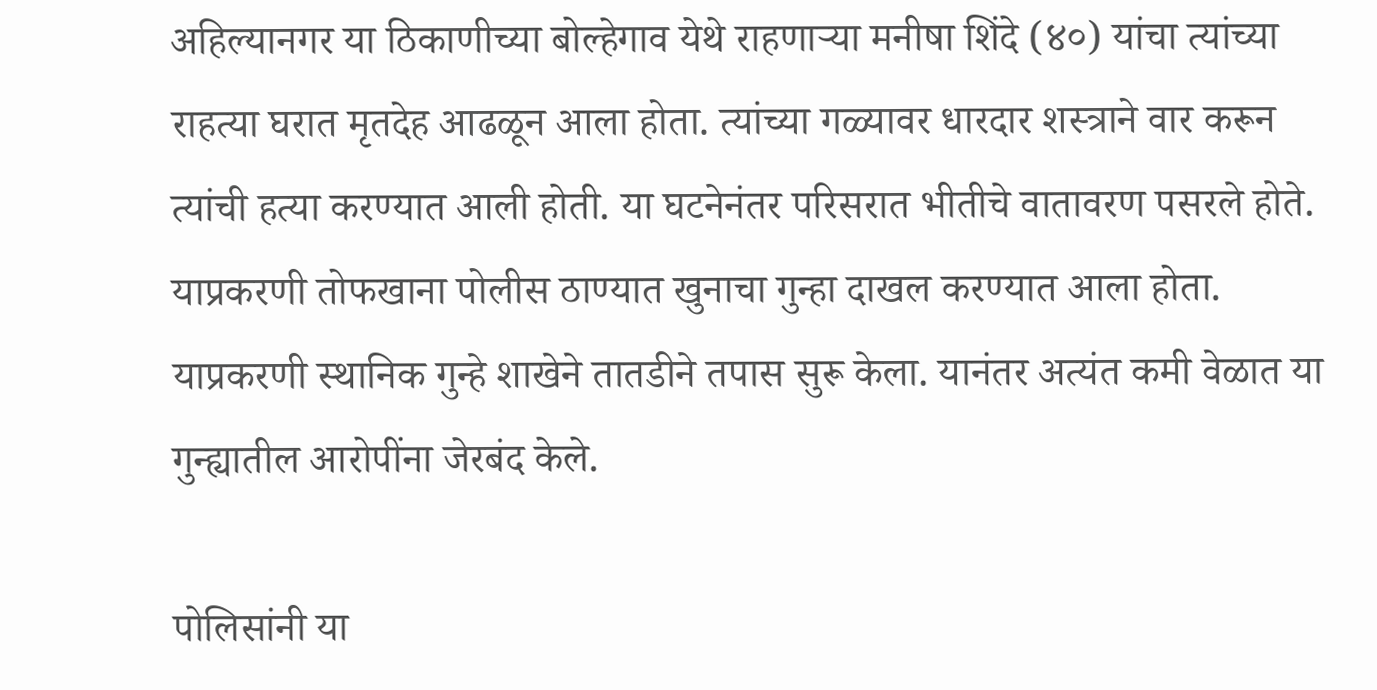अहिल्यानगर या ठिकाणीच्या बोल्हेगाव येथे राहणाऱ्या मनीषा शिंदे (४०) यांचा त्यांच्या राहत्या घरात मृतदेह आढळून आला होता. त्यांच्या गळ्यावर धारदार शस्त्राने वार करून त्यांची हत्या करण्यात आली होती. या घटनेनंतर परिसरात भीतीचे वातावरण पसरले होते. याप्रकरणी तोफखाना पोलीस ठाण्यात खुनाचा गुन्हा दाखल करण्यात आला होता. याप्रकरणी स्थानिक गुन्हे शाखेने तातडीने तपास सुरू केला. यानंतर अत्यंत कमी वेळात या गुन्ह्यातील आरोपींना जेरबंद केले.

पोलिसांनी या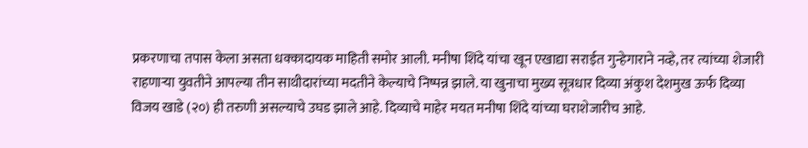प्रकरणाचा तपास केला असता धक्कादायक माहिती समोर आली. मनीषा शिंदे यांचा खून एखाद्या सराईत गुन्हेगाराने नव्हे, तर त्यांच्या शेजारी राहणाऱ्या युवतीने आपल्या तीन साथीदारांच्या मदतीने केल्याचे निष्पन्न झाले. या खुनाचा मुख्य सूत्रधार दिव्या अंकुश देशमुख ऊर्फ दिव्या विजय खाडे (२०) ही तरुणी असल्याचे उघड झाले आहे. दिव्याचे माहेर मयत मनीषा शिंदे यांच्या घराशेजारीच आहे.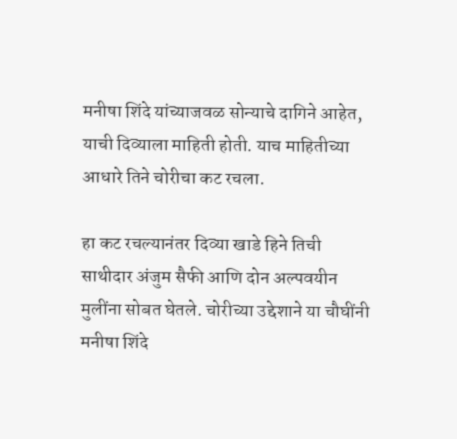मनीषा शिंदे यांच्याजवळ सोन्याचे दागिने आहेत, याची दिव्याला माहिती होती. याच माहितीच्या आधारे तिने चोरीचा कट रचला.

हा कट रचल्यानंतर दिव्या खाडे हिने तिची साथीदार अंजुम सैफी आणि दोन अल्पवयीन मुलींना सोबत घेतले. चोरीच्या उद्देशाने या चौघींनी मनीषा शिंदे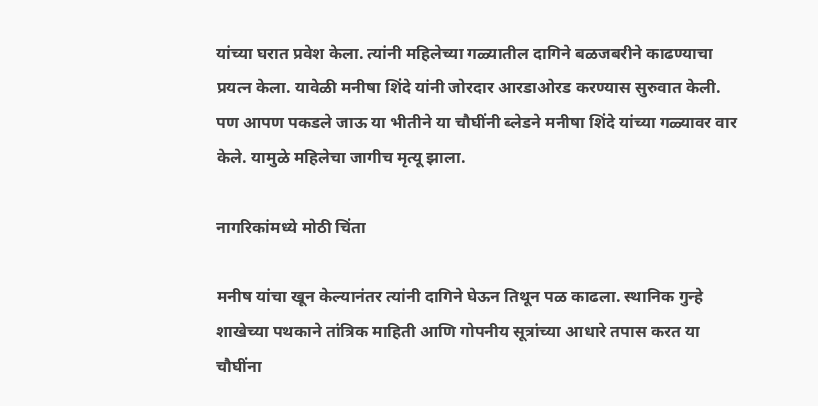यांच्या घरात प्रवेश केला. त्यांनी महिलेच्या गळ्यातील दागिने बळजबरीने काढण्याचा प्रयत्न केला. यावेळी मनीषा शिंदे यांनी जोरदार आरडाओरड करण्यास सुरुवात केली. पण आपण पकडले जाऊ या भीतीने या चौघींनी ब्लेडने मनीषा शिंदे यांच्या गळ्यावर वार केले. यामुळे महिलेचा जागीच मृत्यू झाला.

नागरिकांमध्ये मोठी चिंता

मनीष यांचा खून केल्यानंतर त्यांनी दागिने घेऊन तिथून पळ काढला. स्थानिक गुन्हे शाखेच्या पथकाने तांत्रिक माहिती आणि गोपनीय सूत्रांच्या आधारे तपास करत या चौघींना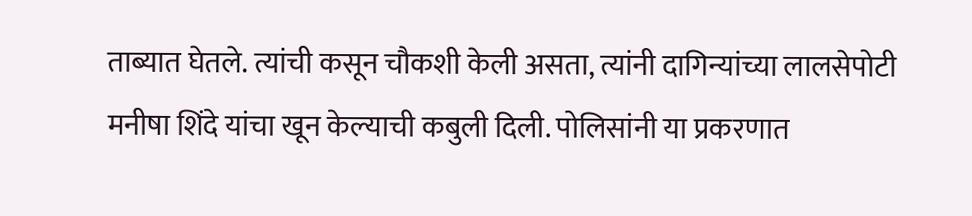ताब्यात घेतले. त्यांची कसून चौकशी केली असता, त्यांनी दागिन्यांच्या लालसेपोटी मनीषा शिंदे यांचा खून केल्याची कबुली दिली. पोलिसांनी या प्रकरणात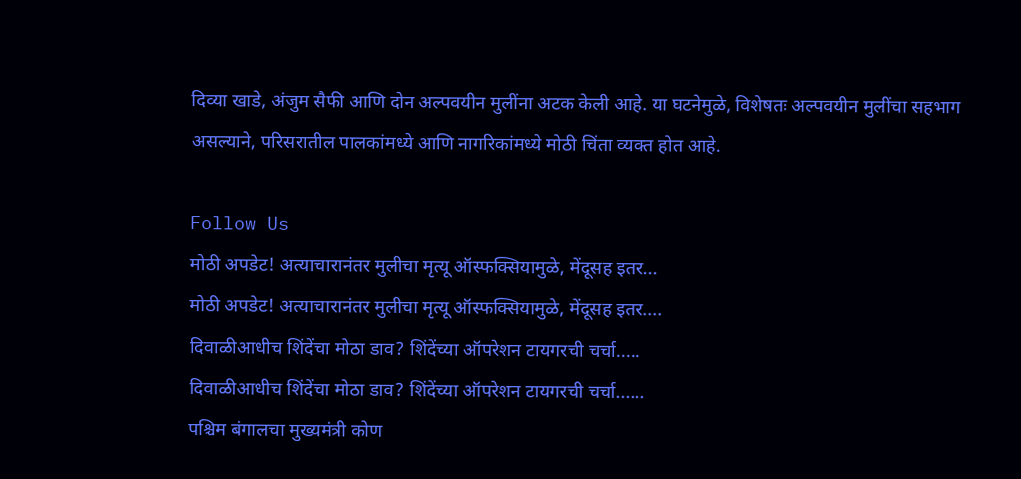दिव्या खाडे, अंजुम सैफी आणि दोन अल्पवयीन मुलींना अटक केली आहे. या घटनेमुळे, विशेषतः अल्पवयीन मुलींचा सहभाग असल्याने, परिसरातील पालकांमध्ये आणि नागरिकांमध्ये मोठी चिंता व्यक्त होत आहे.

Follow Us
मोठी अपडेट! अत्याचारानंतर मुलीचा मृत्यू ऑस्फक्सियामुळे, मेंदूसह इतर...
मोठी अपडेट! अत्याचारानंतर मुलीचा मृत्यू ऑस्फक्सियामुळे, मेंदूसह इतर....
दिवाळीआधीच शिंदेंचा मोठा डाव? शिंदेंच्या ऑपरेशन टायगरची चर्चा.....
दिवाळीआधीच शिंदेंचा मोठा डाव? शिंदेंच्या ऑपरेशन टायगरची चर्चा......
पश्चिम बंगालचा मुख्यमंत्री कोण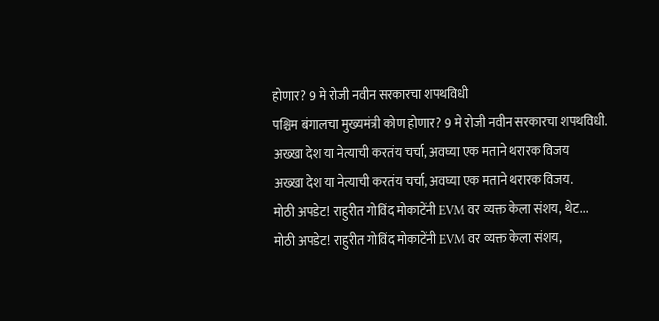होणार? 9 मे रोजी नवीन सरकारचा शपथविधी
पश्चिम बंगालचा मुख्यमंत्री कोण होणार? 9 मे रोजी नवीन सरकारचा शपथविधी.
अख्खा देश या नेत्याची करतंय चर्चा, अवघ्या एक मताने थरारक विजय
अख्खा देश या नेत्याची करतंय चर्चा, अवघ्या एक मताने थरारक विजय.
मोठी अपडेट! राहुरीत गोविंद मोकाटेंनी EVM वर व्यक्त केला संशय, थेट...
मोठी अपडेट! राहुरीत गोविंद मोकाटेंनी EVM वर व्यक्त केला संशय,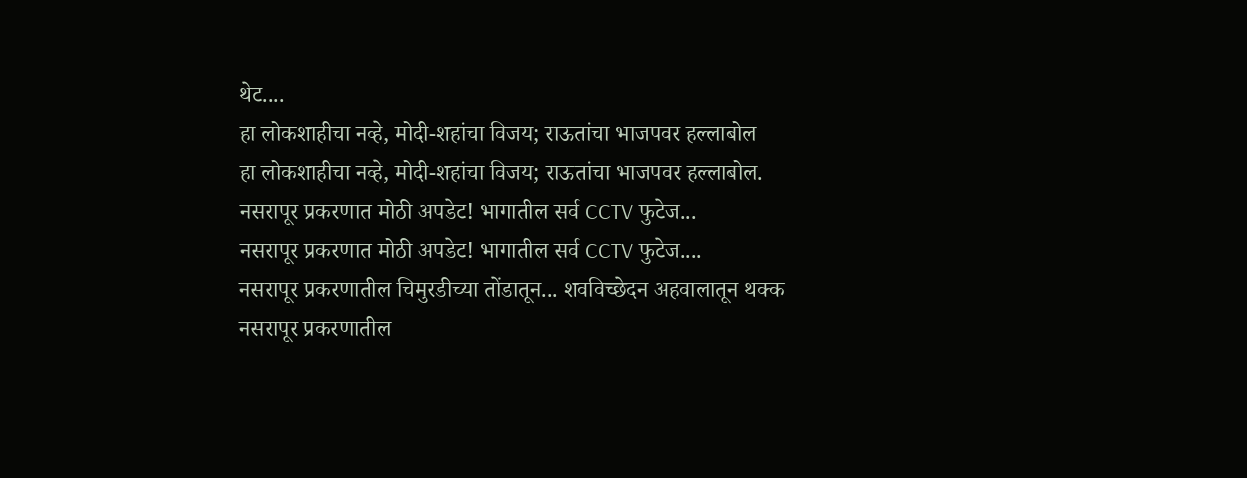थेट....
हा लोकशाहीचा नव्हे, मोदी-शहांचा विजय; राऊतांचा भाजपवर हल्लाबोल
हा लोकशाहीचा नव्हे, मोदी-शहांचा विजय; राऊतांचा भाजपवर हल्लाबोल.
नसरापूर प्रकरणात मोठी अपडेट! भागातील सर्व CCTV फुटेज...
नसरापूर प्रकरणात मोठी अपडेट! भागातील सर्व CCTV फुटेज....
नसरापूर प्रकरणातील चिमुरडीच्या तोंडातून... शवविच्छेदन अहवालातून थक्क
नसरापूर प्रकरणातील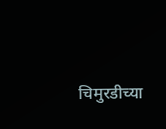चिमुरडीच्या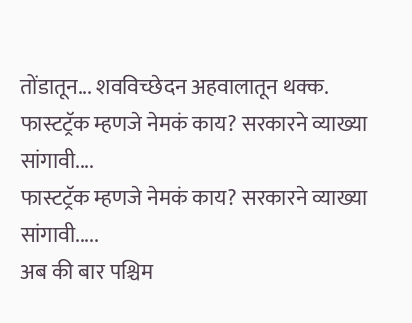तोंडातून... शवविच्छेदन अहवालातून थक्क.
फास्टट्रॅक म्हणजे नेमकं काय? सरकारने व्याख्या सांगावी....
फास्टट्रॅक म्हणजे नेमकं काय? सरकारने व्याख्या सांगावी.....
अब की बार पश्चिम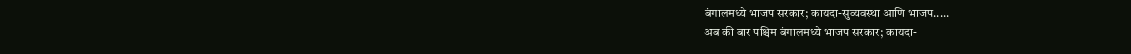बंगालमध्ये भाजप सरकार; कायदा-सुव्यवस्था आणि भाजप.....
अब की बार पश्चिम बंगालमध्ये भाजप सरकार; कायदा-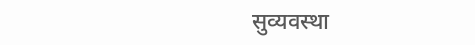सुव्यवस्था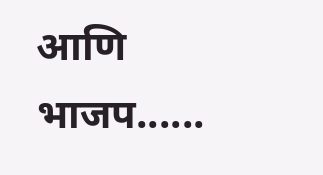आणि भाजप......